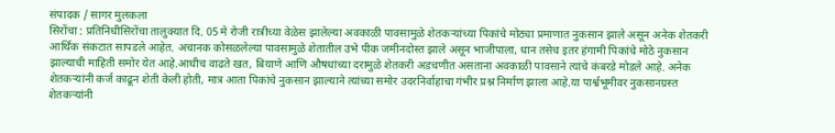संपादक / सागर मुलकला
सिरोंचा : प्रतिनिधीसिरोंचा तालुक्यात दि. 05 मे रोजी रात्रीच्या वेळेस झालेल्या अवकाळी पावसामुळे शेतकऱ्यांच्या पिकांचे मोठ्या प्रमाणात नुकसान झाले असून अनेक शेतकरी आर्थिक संकटात सापडले आहेत. अचानक कोसळलेल्या पावसामुळे शेतातील उभे पीक जमीनदोस्त झाले असून भाजीपाला, धान तसेच इतर हंगामी पिकांचे मोठे नुकसान झाल्याची माहिती समोर येत आहे.आधीच वाढते खत, बियाणे आणि औषधांच्या दरामुळे शेतकरी अडचणीत असताना अवकाळी पावसाने त्यांचे कंबरडे मोडले आहे. अनेक शेतकऱ्यांनी कर्ज काढून शेती केली होती, मात्र आता पिकांचे नुकसान झाल्याने त्यांच्या समोर उदरनिर्वाहाचा गंभीर प्रश्न निर्माण झाला आहे.या पार्श्वभूमीवर नुकसानग्रस्त शेतकऱ्यांनी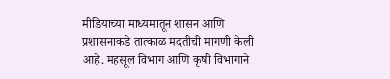मीडियाच्या माध्यमातून शासन आणि प्रशासनाकडे तात्काळ मदतीची मागणी केली आहे. महसूल विभाग आणि कृषी विभागाने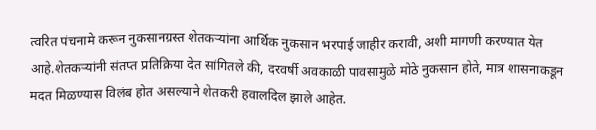त्वरित पंचनामे करून नुकसानग्रस्त शेतकऱ्यांना आर्थिक नुकसान भरपाई जाहीर करावी, अशी मागणी करण्यात येत आहे.शेतकऱ्यांनी संतप्त प्रतिक्रिया देत सांगितले की, दरवर्षी अवकाळी पावसामुळे मोठे नुकसान होते, मात्र शासनाकडून मदत मिळण्यास विलंब होत असल्याने शेतकरी हवालदिल झाले आहेत.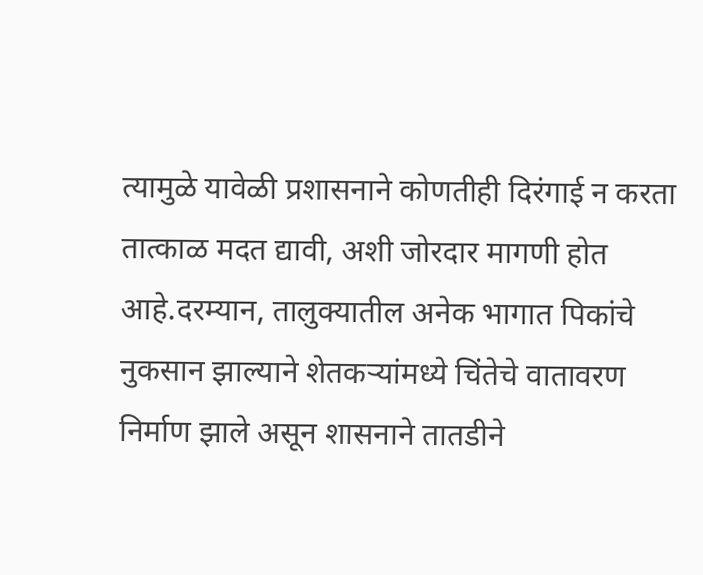त्यामुळे यावेळी प्रशासनाने कोणतीही दिरंगाई न करता तात्काळ मदत द्यावी, अशी जोरदार मागणी होत आहे.दरम्यान, तालुक्यातील अनेक भागात पिकांचे नुकसान झाल्याने शेतकऱ्यांमध्ये चिंतेचे वातावरण निर्माण झाले असून शासनाने तातडीने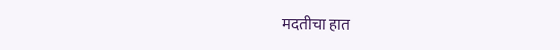मदतीचा हात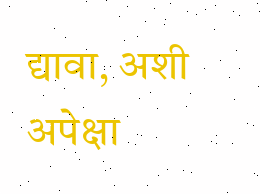द्यावा, अशी अपेक्षा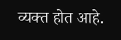व्यक्त होत आहे.